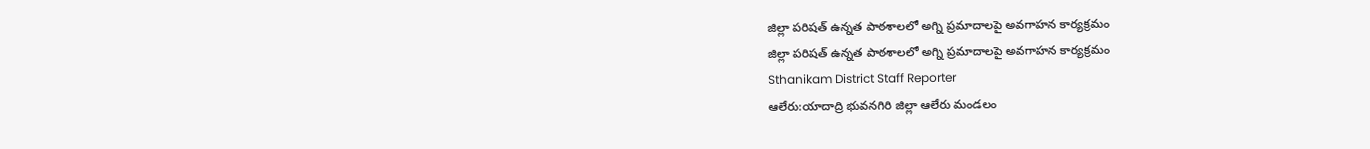జిల్లా పరిషత్ ఉన్నత పాఠశాలలో అగ్ని ప్రమాదాలపై అవగాహన కార్యక్రమం
జిల్లా పరిషత్ ఉన్నత పాఠశాలలో అగ్ని ప్రమాదాలపై అవగాహన కార్యక్రమం
Sthanikam District Staff Reporter
ఆలేరు:యాదాద్రి భువనగిరి జిల్లా ఆలేరు మండలం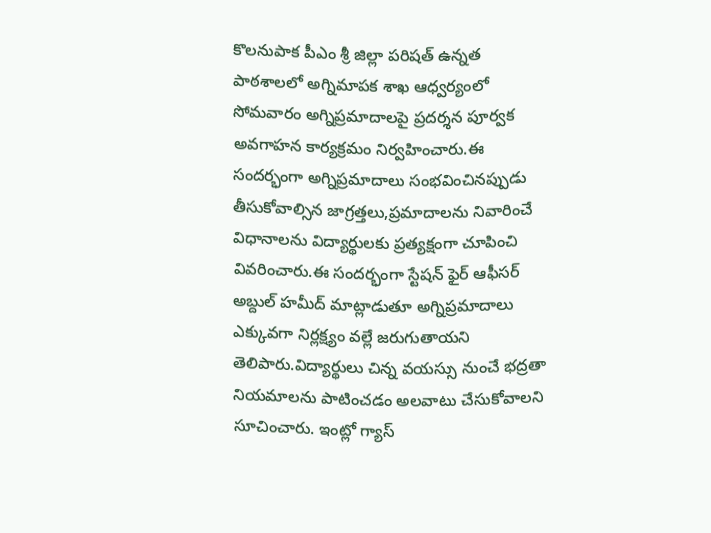కొలనుపాక పీఎం శ్రీ జిల్లా పరిషత్ ఉన్నత పాఠశాలలో అగ్నిమాపక శాఖ ఆధ్వర్యంలో సోమవారం అగ్నిప్రమాదాలపై ప్రదర్శన పూర్వక అవగాహన కార్యక్రమం నిర్వహించారు.ఈ సందర్భంగా అగ్నిప్రమాదాలు సంభవించినప్పుడు తీసుకోవాల్సిన జాగ్రత్తలు,ప్రమాదాలను నివారించే విధానాలను విద్యార్థులకు ప్రత్యక్షంగా చూపించి వివరించారు.ఈ సందర్భంగా స్టేషన్ ఫైర్ ఆఫీసర్ అబ్దుల్ హమీద్ మాట్లాడుతూ అగ్నిప్రమాదాలు ఎక్కువగా నిర్లక్ష్యం వల్లే జరుగుతాయని తెలిపారు.విద్యార్థులు చిన్న వయస్సు నుంచే భద్రతా నియమాలను పాటించడం అలవాటు చేసుకోవాలని సూచించారు. ఇంట్లో గ్యాస్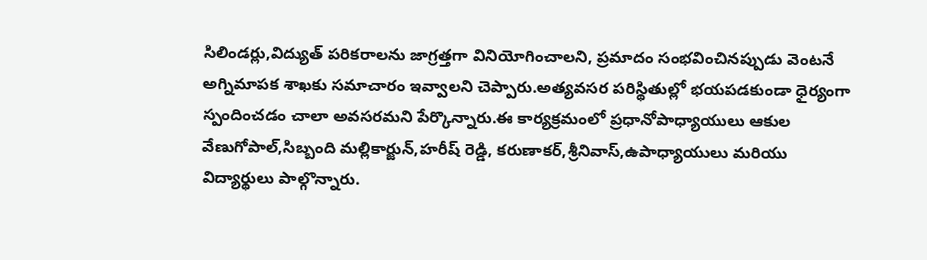సిలిండర్లు,విద్యుత్ పరికరాలను జాగ్రత్తగా వినియోగించాలని, ప్రమాదం సంభవించినప్పుడు వెంటనే అగ్నిమాపక శాఖకు సమాచారం ఇవ్వాలని చెప్పారు.అత్యవసర పరిస్థితుల్లో భయపడకుండా ధైర్యంగా స్పందించడం చాలా అవసరమని పేర్కొన్నారు.ఈ కార్యక్రమంలో ప్రధానోపాధ్యాయులు ఆకుల వేణుగోపాల్,సిబ్బంది మల్లికార్జున్,హరీష్ రెడ్డి, కరుణాకర్,శ్రీనివాస్,ఉపాధ్యాయులు మరియు విద్యార్థులు పాల్గొన్నారు.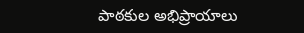పాఠకుల అభిప్రాయాలు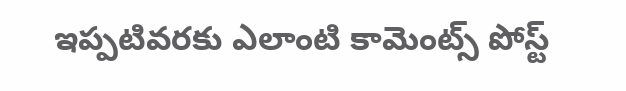ఇప్పటివరకు ఎలాంటి కామెంట్స్ పోస్ట్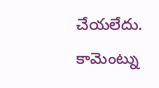చేయలేదు.
కామెంట్ను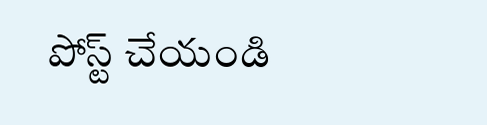పోస్ట్ చేయండి